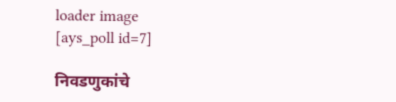loader image
[ays_poll id=7]

निवडणुकांचे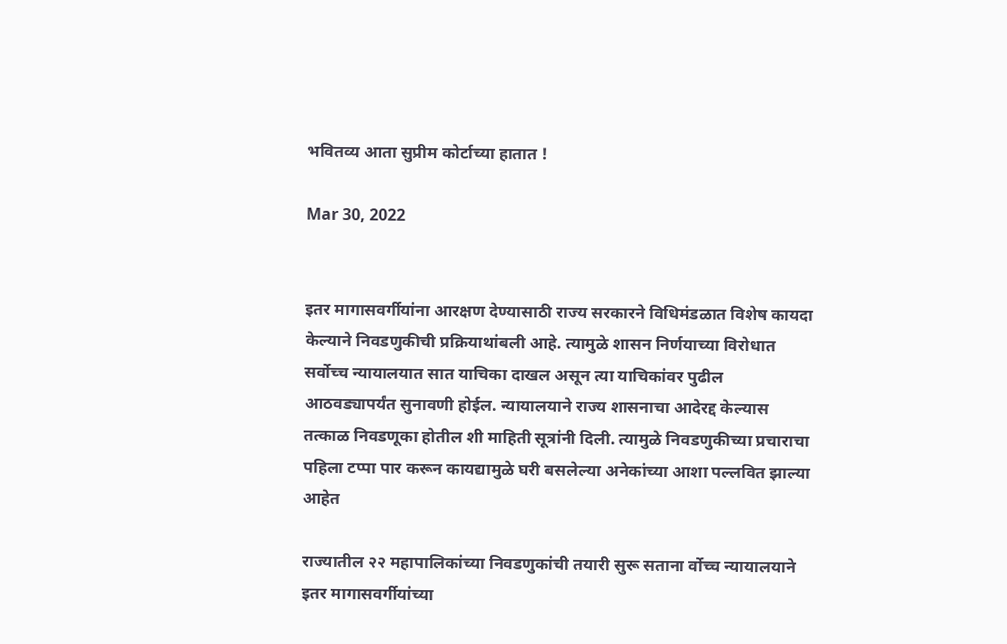भवितव्य आता सुप्रीम कोर्टाच्या हातात !

Mar 30, 2022


इतर मागासवर्गीयांना आरक्षण देण्यासाठी राज्य सरकारने विधिमंडळात विशेष कायदा केल्याने निवडणुकीची प्रक्रियाथांबली आहे. त्यामुळे शासन निर्णयाच्या विरोधात सर्वोच्च न्यायालयात सात याचिका दाखल असून त्या याचिकांवर पुढील आठवड्यापर्यंत सुनावणी होईल. न्यायालयाने राज्य शासनाचा आदेरद्द केल्यास तत्काळ निवडणूका होतील शी माहिती सूत्रांनी दिली. त्यामुळे निवडणुकीच्या प्रचाराचा पहिला टप्पा पार करून कायद्यामुळे घरी बसलेल्या अनेकांच्या आशा पल्लवित झाल्या आहेत

राज्यातील २२ महापालिकांच्या निवडणुकांची तयारी सुरू सताना र्वोच्च न्यायालयाने इतर मागासवर्गीयांच्या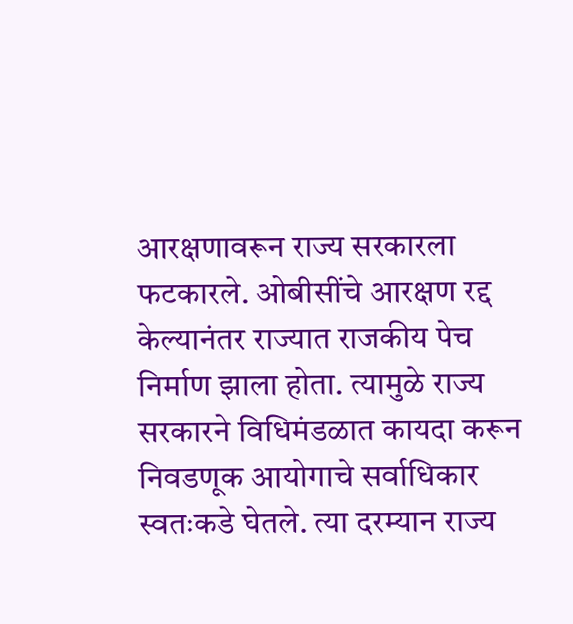आरक्षणावरून राज्य सरकारला फटकारले. ओबीसींचे आरक्षण रद्द केल्यानंतर राज्यात राजकीय पेच निर्माण झाला होता. त्यामुळे राज्य सरकारने विधिमंडळात कायदा करून निवडणूक आयोगाचे सर्वाधिकार स्वतःकडे घेतले. त्या दरम्यान राज्य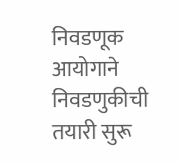निवडणूक आयोगाने निवडणुकीची तयारी सुरू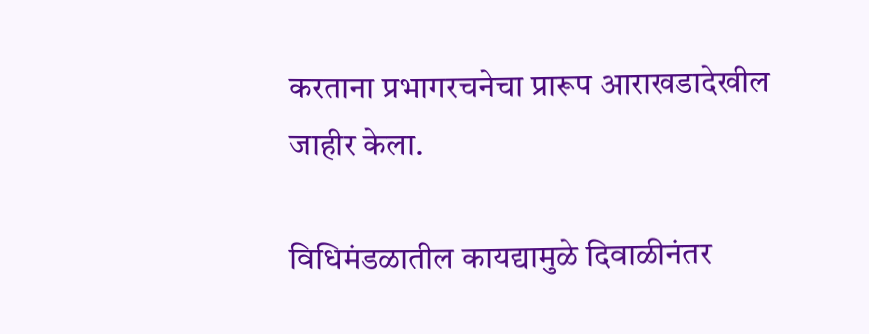करताना प्रभागरचनेचा प्रारूप आराखडादेखील जाहीर केला.

विधिमंडळातील कायद्यामुळे दिवाळीनंतर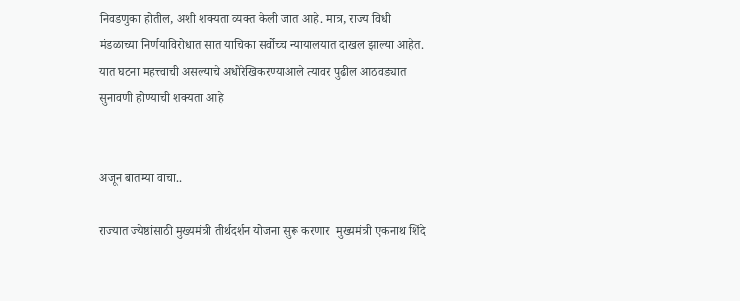निवडणुका होतील, अशी शक्यता व्यक्त केली जात आहे. मात्र, राज्य विधी मंडळाच्या निर्णयाविरोधात सात याचिका सर्वोच्च न्यायालयात दाखल झाल्या आहेत. यात घटना महत्त्वाची असल्याचे अधोरेखिकरण्याआले त्यावर पुढील आठवड्यात सुनावणी होण्याची शक्यता आहे


अजून बातम्या वाचा..

राज्यात ज्येष्ठांसाठी मुख्यमंत्री तीर्थदर्शन योजना सुरू करणार  मुख्यमंत्री एकनाथ शिंदे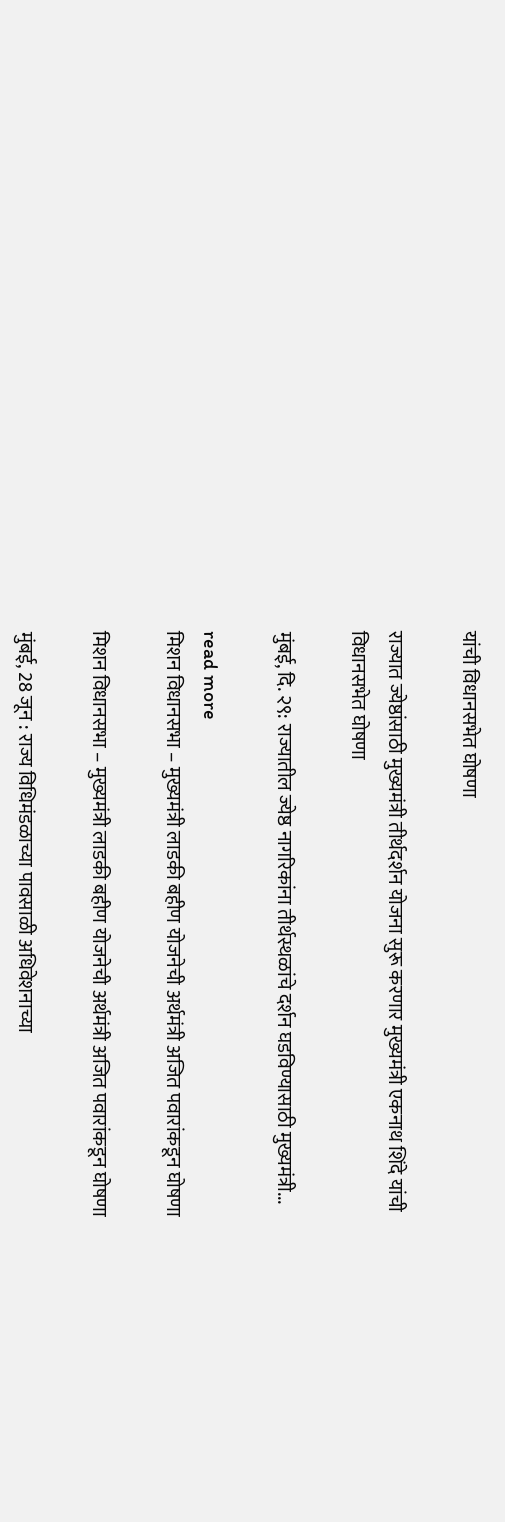यांची विधानसभेत घोषणा

राज्यात ज्येष्ठांसाठी मुख्यमंत्री तीर्थदर्शन योजना सुरू करणार मुख्यमंत्री एकनाथ शिंदे यांची विधानसभेत घोषणा

मुंबई, दि. २९: राज्यातील ज्येष्ठ नागरिकांना तीर्थस्थळांचे दर्शन घडविण्यासाठी मुख्यमंत्री...

read more
मिशन विधानसभा – मुख्यमंत्री लाडकी बहीण योजनेची अर्थमंत्री अजित पवारांकडून घोषणा

मिशन विधानसभा – मुख्यमंत्री लाडकी बहीण योजनेची अर्थमंत्री अजित पवारांकडून घोषणा

मुंबई, 28 जून : राज्य विधिमंडळाच्या पावसाळी अधिवेशनाच्या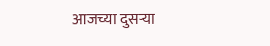आजच्या दुसऱ्या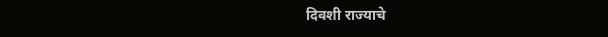दिवशी राज्याचे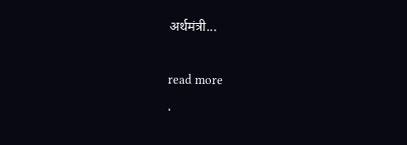अर्थमंत्री...

read more
.